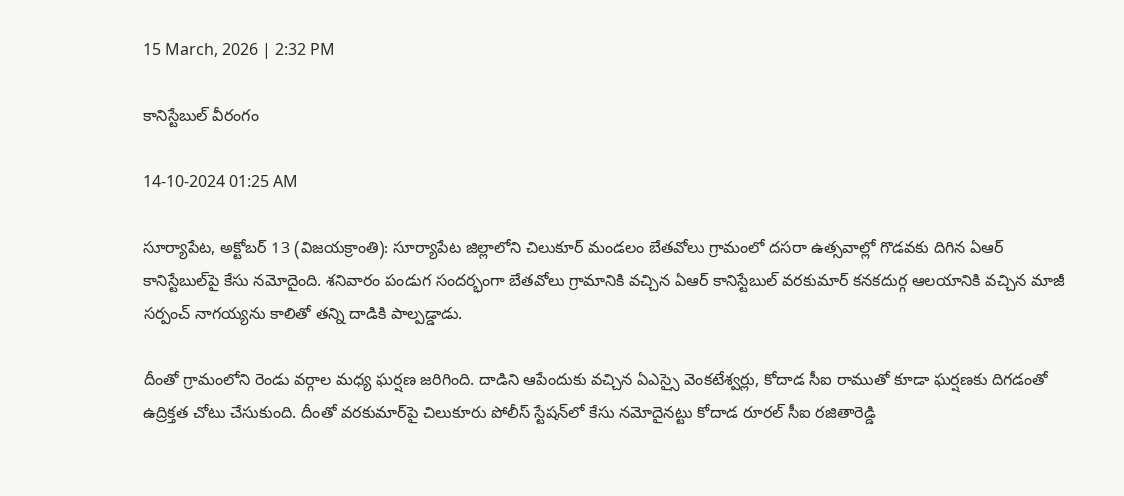15 March, 2026 | 2:32 PM

కానిస్టేబుల్ వీరంగం

14-10-2024 01:25 AM

సూర్యాపేట, అక్టోబర్ 13 (విజయక్రాంతి): సూర్యాపేట జిల్లాలోని చిలుకూర్ మండలం బేతవోలు గ్రామంలో దసరా ఉత్సవాల్లో గొడవకు దిగిన ఏఆర్ కానిస్టేబుల్‌పై కేసు నమోదైంది. శనివారం పండుగ సందర్భంగా బేతవోలు గ్రామానికి వచ్చిన ఏఆర్ కానిస్టేబుల్ వరకుమార్ కనకదుర్గ ఆలయానికి వచ్చిన మాజీ సర్పంచ్ నాగయ్యను కాలితో తన్ని దాడికి పాల్పడ్డాడు.

దీంతో గ్రామంలోని రెండు వర్గాల మధ్య ఘర్షణ జరిగింది. దాడిని ఆపేందుకు వచ్చిన ఏఎస్సై వెంకటేశ్వర్లు, కోదాడ సీఐ రాముతో కూడా ఘర్షణకు దిగడంతో ఉద్రిక్తత చోటు చేసుకుంది. దీంతో వరకుమార్‌పై చిలుకూరు పోలీస్ స్టేషన్‌లో కేసు నమోదైనట్టు కోదాడ రూరల్ సీఐ రజితారెడ్డి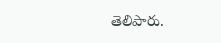తెలిపారు.